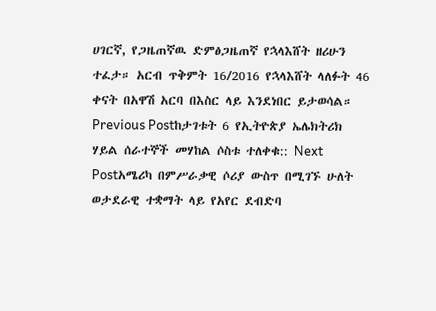ሀገርኛ, የጋዜጠኛዉ ድምፅጋዜጠኛ የኋላእሸት ዘሪሁን ተፈታ። አርብ ጥቅምት 16/2016 የኋላእሸት ላለፉት 46 ቀናት በአዋሽ አርባ በእስር ላይ እንደነበር ይታወሳል። Previous Postከታገቱት 6 የኢትዮጵያ ኤሌክትሪክ ሃይል ሰራተኞች መሃከል ሶስቱ ተለቀቁ:: Next Postአሜሪካ በምሥራቃዊ ሶሪያ ውስጥ በሚገኙ ሁለት ወታደራዊ ተቋማት ላይ የአየር ደብድባ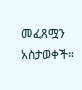መፈጸሟን አስታወቀች።